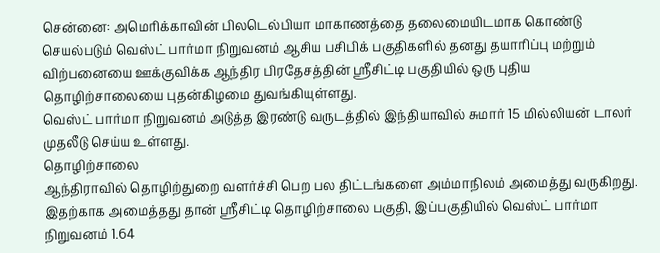சென்னை: அமெரிக்காவின் பிலடெல்பியா மாகாணத்தை தலைமையிடமாக கொண்டு செயல்படும் வெஸ்ட் பார்மா நிறுவனம் ஆசிய பசிபிக் பகுதிகளில் தனது தயாரிப்பு மற்றும் விற்பனையை ஊக்குவிக்க ஆந்திர பிரதேசத்தின் ஸ்ரீசிட்டி பகுதியில் ஒரு புதிய தொழிற்சாலையை புதன்கிழமை துவங்கியுள்ளது.
வெஸ்ட் பார்மா நிறுவனம் அடுத்த இரண்டு வருடத்தில் இந்தியாவில் சுமார் 15 மில்லியன் டாலர் முதலீடு செய்ய உள்ளது.
தொழிற்சாலை
ஆந்திராவில் தொழிற்துறை வளர்ச்சி பெற பல திட்டங்களை அம்மாநிலம் அமைத்து வருகிறது. இதற்காக அமைத்தது தான் ஸ்ரீசிட்டி தொழிற்சாலை பகுதி, இப்பகுதியில் வெஸ்ட் பார்மா நிறுவனம் 1.64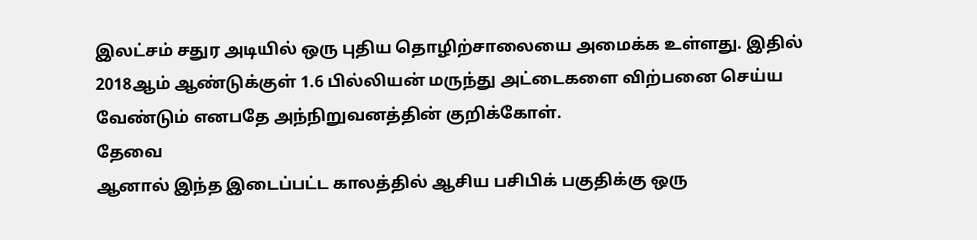இலட்சம் சதுர அடியில் ஒரு புதிய தொழிற்சாலையை அமைக்க உள்ளது. இதில் 2018ஆம் ஆண்டுக்குள் 1.6 பில்லியன் மருந்து அட்டைகளை விற்பனை செய்ய வேண்டும் எனபதே அந்நிறுவனத்தின் குறிக்கோள்.
தேவை
ஆனால் இந்த இடைப்பட்ட காலத்தில் ஆசிய பசிபிக் பகுதிக்கு ஒரு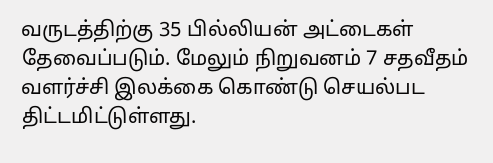வருடத்திற்கு 35 பில்லியன் அட்டைகள் தேவைப்படும். மேலும் நிறுவனம் 7 சதவீதம் வளர்ச்சி இலக்கை கொண்டு செயல்பட திட்டமிட்டுள்ளது.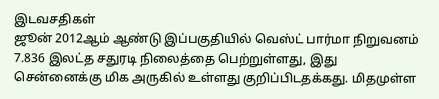இடவசதிகள்
ஜூன் 2012ஆம் ஆண்டு இப்பகுதியில் வெஸ்ட் பார்மா நிறுவனம் 7.836 இலட்த சதுரடி நிலைத்தை பெற்றுள்ளது, இது சென்னைக்கு மிக அருகில் உள்ளது குறிப்பிடதக்கது. மிதமுள்ள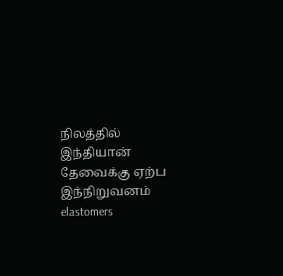நிலத்தில் இந்தியான் தேவைக்கு ஏற்ப இந்நிறுவனம் elastomers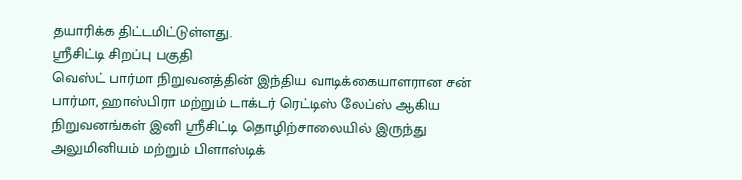தயாரிக்க திட்டமிட்டுள்ளது.
ஸ்ரீசிட்டி சிறப்பு பகுதி
வெஸ்ட் பார்மா நிறுவனத்தின் இந்திய வாடிக்கையாளரான சன் பார்மா, ஹாஸ்பிரா மற்றும் டாக்டர் ரெட்டிஸ் லேப்ஸ் ஆகிய நிறுவனங்கள் இனி ஸ்ரீசிட்டி தொழிற்சாலையில் இருந்து அலுமினியம் மற்றும் பிளாஸ்டிக்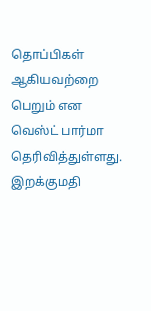தொப்பிகள் ஆகியவற்றை பெறும் என வெஸ்ட் பார்மா தெரிவித்துள்ளது.
இறக்குமதி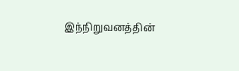இந்நிறுவனத்தின்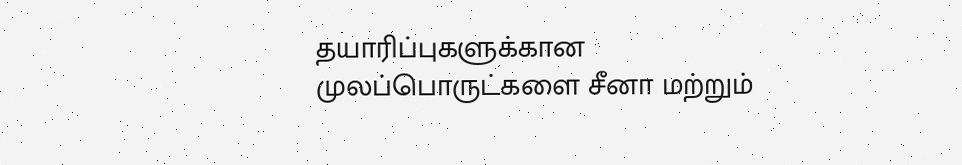தயாரிப்புகளுக்கான முலப்பொருட்களை சீனா மற்றும்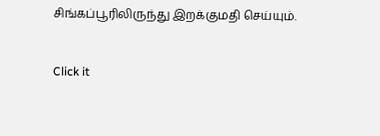சிங்கப்பூரிலிருந்து இறக்குமதி செய்யும்.


Click it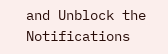and Unblock the Notifications